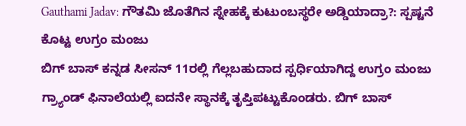Gauthami Jadav: ಗೌತಮಿ ಜೊತೆಗಿನ ಸ್ನೇಹಕ್ಕೆ ಕುಟುಂಬಸ್ಥರೇ ಅಡ್ಡಿಯಾದ್ರಾ?: ಸ್ಪಷ್ಟನೆ ಕೊಟ್ಟ ಉಗ್ರಂ ಮಂಜು
ಬಿಗ್ ಬಾಸ್ ಕನ್ನಡ ಸೀಸನ್ 11ರಲ್ಲಿ ಗೆಲ್ಲಬಹುದಾದ ಸ್ಪರ್ಧಿಯಾಗಿದ್ದ ಉಗ್ರಂ ಮಂಜು ಗ್ರ್ಯಾಂಡ್ ಫಿನಾಲೆಯಲ್ಲಿ ಐದನೇ ಸ್ಥಾನಕ್ಕೆ ತೃಪ್ತಿಪಟ್ಟುಕೊಂಡರು. ಬಿಗ್ ಬಾಸ್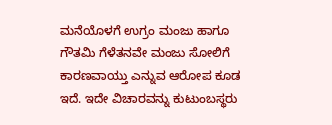ಮನೆಯೊಳಗೆ ಉಗ್ರಂ ಮಂಜು ಹಾಗೂ ಗೌತಮಿ ಗೆಳೆತನವೇ ಮಂಜು ಸೋಲಿಗೆ ಕಾರಣವಾಯ್ತು ಎನ್ನುವ ಆರೋಪ ಕೂಡ ಇದೆ. ಇದೇ ವಿಚಾರವನ್ನು ಕುಟುಂಬಸ್ಥರು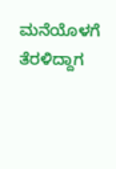ಮನೆಯೊಳಗೆ ತೆರಳಿದ್ದಾಗ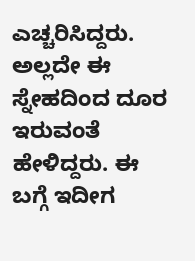ಎಚ್ಚರಿಸಿದ್ದರು. ಅಲ್ಲದೇ ಈ ಸ್ನೇಹದಿಂದ ದೂರ ಇರುವಂತೆ ಹೇಳಿದ್ದರು. ಈ ಬಗ್ಗೆ ಇದೀಗ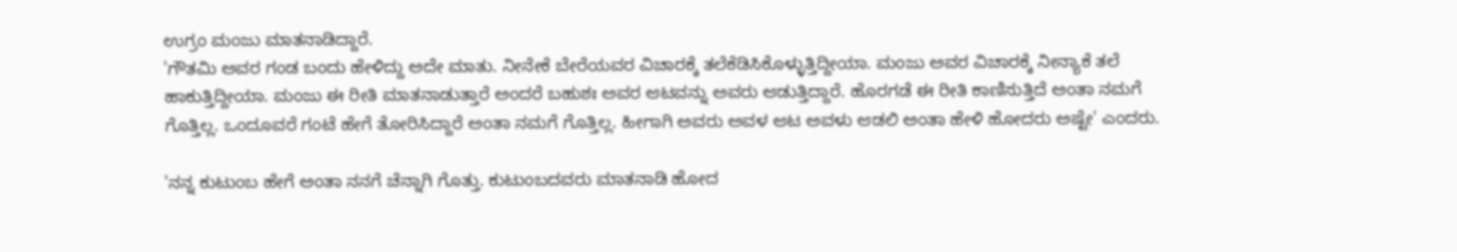ಉಗ್ರಂ ಮಂಜು ಮಾತನಾಡಿದ್ದಾರೆ.
'ಗೌತಮಿ ಅವರ ಗಂಡ ಬಂದು ಹೇಳಿದ್ದು ಅದೇ ಮಾತು. ನೀನೇಕೆ ಬೇರೆಯವರ ವಿಚಾರಕ್ಕೆ ತಲೆಕೆಡಿಸಿಕೊಳ್ಳುತ್ತಿದ್ದೀಯಾ. ಮಂಜು ಅವರ ವಿಚಾರಕ್ಕೆ ನೀನ್ಯಾಕೆ ತಲೆ ಹಾಕುತ್ತಿದ್ದೀಯಾ. ಮಂಜು ಈ ರೀತಿ ಮಾತನಾಡುತ್ತಾರೆ ಅಂದರೆ ಬಹುಶಃ ಅವರ ಆಟವನ್ನು ಅವರು ಆಡುತ್ತಿದ್ದಾರೆ. ಹೊರಗಡೆ ಈ ರೀತಿ ಕಾಣಿಸುತ್ತಿದೆ ಅಂತಾ ನಮಗೆ ಗೊತ್ತಿಲ್ಲ. ಒಂದೂವರೆ ಗಂಟೆ ಹೇಗೆ ತೋರಿಸಿದ್ದಾರೆ ಅಂತಾ ನಮಗೆ ಗೊತ್ತಿಲ್ಲ. ಹೀಗಾಗಿ ಅವರು ಅವಳ ಆಟ ಅವಳು ಆಡಲಿ ಅಂತಾ ಹೇಳಿ ಹೋದರು ಅಷ್ಟೇ' ಎಂದರು.

'ನನ್ನ ಕುಟುಂಬ ಹೇಗೆ ಅಂತಾ ನನಗೆ ಚೆನ್ನಾಗಿ ಗೊತ್ತು. ಕುಟುಂಬದವರು ಮಾತನಾಡಿ ಹೋದ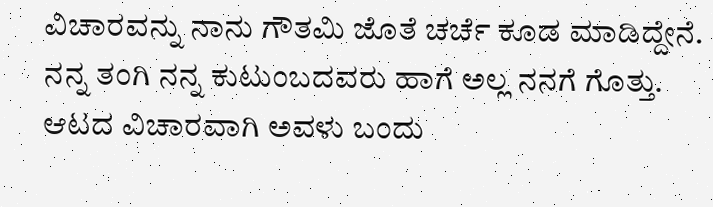ವಿಚಾರವನ್ನು ನಾನು ಗೌತಮಿ ಜೊತೆ ಚರ್ಚೆ ಕೂಡ ಮಾಡಿದ್ದೇನೆ. ನನ್ನ ತಂಗಿ ನನ್ನ ಕುಟುಂಬದವರು ಹಾಗೆ ಅಲ್ಲ ನನಗೆ ಗೊತ್ತು. ಆಟದ ವಿಚಾರವಾಗಿ ಅವಳು ಬಂದು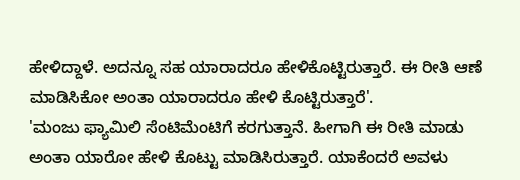ಹೇಳಿದ್ದಾಳೆ. ಅದನ್ನೂ ಸಹ ಯಾರಾದರೂ ಹೇಳಿಕೊಟ್ಟಿರುತ್ತಾರೆ. ಈ ರೀತಿ ಆಣೆ ಮಾಡಿಸಿಕೋ ಅಂತಾ ಯಾರಾದರೂ ಹೇಳಿ ಕೊಟ್ಟಿರುತ್ತಾರೆ'.
'ಮಂಜು ಫ್ಯಾಮಿಲಿ ಸೆಂಟಿಮೆಂಟಿಗೆ ಕರಗುತ್ತಾನೆ. ಹೀಗಾಗಿ ಈ ರೀತಿ ಮಾಡು ಅಂತಾ ಯಾರೋ ಹೇಳಿ ಕೊಟ್ಟು ಮಾಡಿಸಿರುತ್ತಾರೆ. ಯಾಕೆಂದರೆ ಅವಳು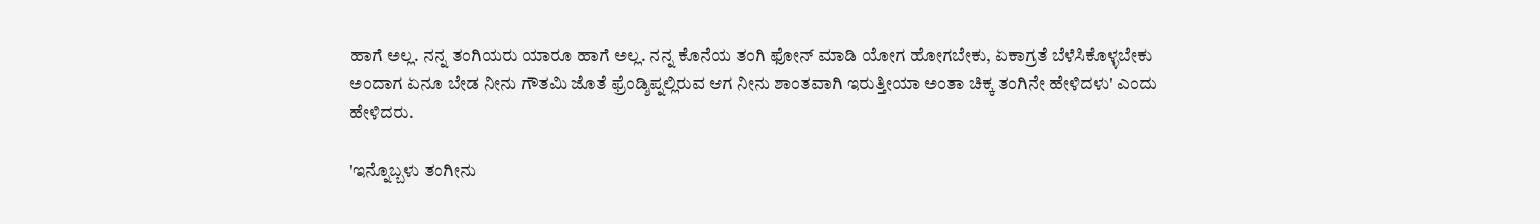ಹಾಗೆ ಅಲ್ಲ. ನನ್ನ ತಂಗಿಯರು ಯಾರೂ ಹಾಗೆ ಅಲ್ಲ. ನನ್ನ ಕೊನೆಯ ತಂಗಿ ಫೋನ್ ಮಾಡಿ ಯೋಗ ಹೋಗಬೇಕು, ಏಕಾಗ್ರತೆ ಬೆಳೆಸಿಕೊಳ್ಳಬೇಕು ಅಂದಾಗ ಏನೂ ಬೇಡ ನೀನು ಗೌತಮಿ ಜೊತೆ ಫ್ರೆಂಡ್ಶಿಪ್ನಲ್ಲಿರುವ ಆಗ ನೀನು ಶಾಂತವಾಗಿ ಇರುತ್ತೀಯಾ ಅಂತಾ ಚಿಕ್ಕ ತಂಗಿನೇ ಹೇಳಿದಳು' ಎಂದು ಹೇಳಿದರು.

'ಇನ್ನೊಬ್ಬಳು ತಂಗೀನು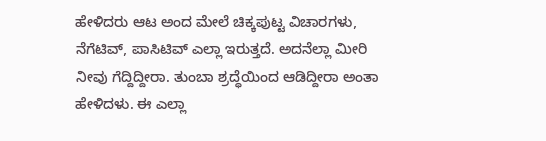ಹೇಳಿದರು ಆಟ ಅಂದ ಮೇಲೆ ಚಿಕ್ಕಪುಟ್ಟ ವಿಚಾರಗಳು, ನೆಗೆಟಿವ್, ಪಾಸಿಟಿವ್ ಎಲ್ಲಾ ಇರುತ್ತದೆ. ಅದನೆಲ್ಲಾ ಮೀರಿ ನೀವು ಗೆದ್ದಿದ್ದೀರಾ. ತುಂಬಾ ಶ್ರದ್ಧೆಯಿಂದ ಆಡಿದ್ದೀರಾ ಅಂತಾ ಹೇಳಿದಳು. ಈ ಎಲ್ಲಾ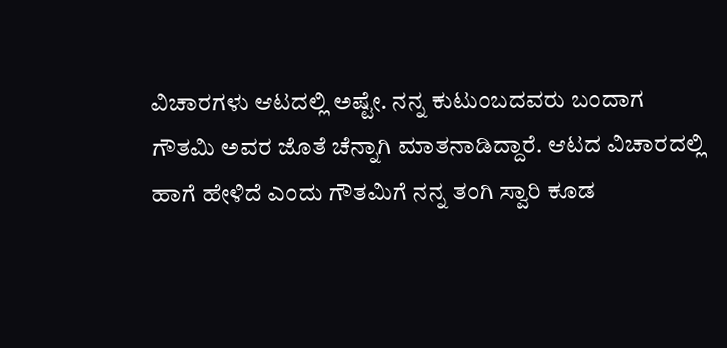ವಿಚಾರಗಳು ಆಟದಲ್ಲಿ ಅಷ್ಟೇ. ನನ್ನ ಕುಟುಂಬದವರು ಬಂದಾಗ ಗೌತಮಿ ಅವರ ಜೊತೆ ಚೆನ್ನಾಗಿ ಮಾತನಾಡಿದ್ದಾರೆ. ಆಟದ ವಿಚಾರದಲ್ಲಿ ಹಾಗೆ ಹೇಳಿದೆ ಎಂದು ಗೌತಮಿಗೆ ನನ್ನ ತಂಗಿ ಸ್ವಾರಿ ಕೂಡ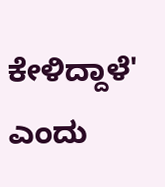ಕೇಳಿದ್ದಾಳೆ' ಎಂದು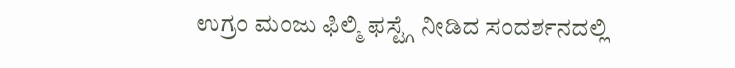ಉಗ್ರಂ ಮಂಜು ಫಿಲ್ಮಿ ಫಸ್ಟ್ಗೆ ನೀಡಿದ ಸಂದರ್ಶನದಲ್ಲಿ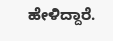ಹೇಳಿದ್ದಾರೆ.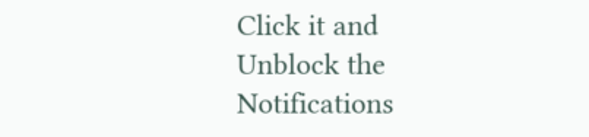Click it and Unblock the Notifications